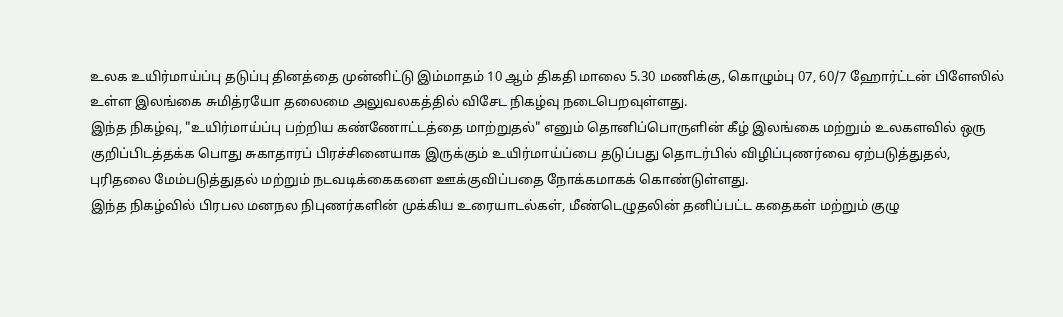உலக உயிர்மாய்ப்பு தடுப்பு தினத்தை முன்னிட்டு இம்மாதம் 10 ஆம் திகதி மாலை 5.30 மணிக்கு, கொழும்பு 07, 60/7 ஹோர்ட்டன் பிளேஸில் உள்ள இலங்கை சுமித்ரயோ தலைமை அலுவலகத்தில் விசேட நிகழ்வு நடைபெறவுள்ளது.
இந்த நிகழ்வு, "உயிர்மாய்ப்பு பற்றிய கண்ணோட்டத்தை மாற்றுதல்" எனும் தொனிப்பொருளின் கீழ் இலங்கை மற்றும் உலகளவில் ஒரு குறிப்பிடத்தக்க பொது சுகாதாரப் பிரச்சினையாக இருக்கும் உயிர்மாய்ப்பை தடுப்பது தொடர்பில் விழிப்புணர்வை ஏற்படுத்துதல், புரிதலை மேம்படுத்துதல் மற்றும் நடவடிக்கைகளை ஊக்குவிப்பதை நோக்கமாகக் கொண்டுள்ளது.
இந்த நிகழ்வில் பிரபல மனநல நிபுணர்களின் முக்கிய உரையாடல்கள், மீண்டெழுதலின் தனிப்பட்ட கதைகள் மற்றும் குழு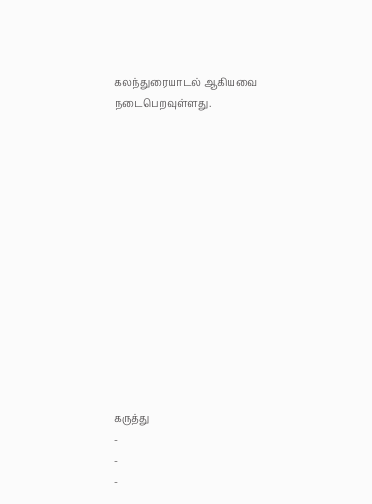கலந்துரையாடல் ஆகியவை நடைபெறவுள்ளது.














கருத்து
-
-
-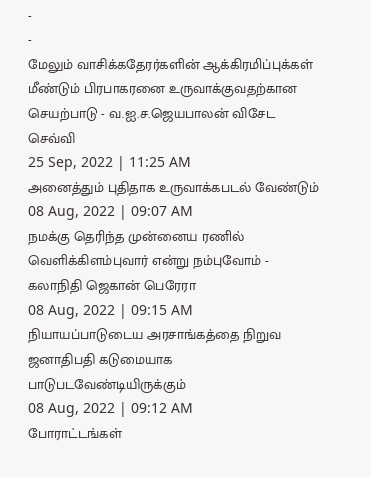-
-
மேலும் வாசிக்கதேரர்களின் ஆக்கிரமிப்புக்கள் மீண்டும் பிரபாகரனை உருவாக்குவதற்கான செயற்பாடு - வ.ஐ.ச.ஜெயபாலன் விசேட செவ்வி
25 Sep, 2022 | 11:25 AM
அனைத்தும் புதிதாக உருவாக்கபடல் வேண்டும்
08 Aug, 2022 | 09:07 AM
நமக்கு தெரிந்த முன்னைய ரணில் வெளிக்கிளம்புவார் என்று நம்புவோம் - கலாநிதி ஜெகான் பெரேரா
08 Aug, 2022 | 09:15 AM
நியாயப்பாடுடைய அரசாங்கத்தை நிறுவ ஜனாதிபதி கடுமையாக பாடுபடவேண்டியிருக்கும்
08 Aug, 2022 | 09:12 AM
போராட்டங்கள்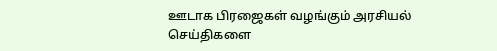ஊடாக பிரஜைகள் வழங்கும் அரசியல் செய்திகளை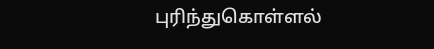புரிந்துகொள்ளல்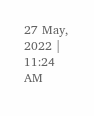27 May, 2022 | 11:24 AM